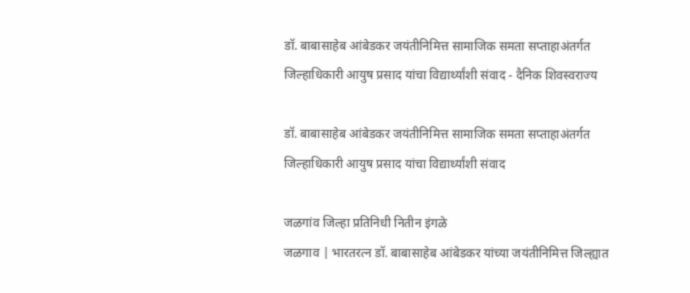डॉ. बाबासाहेब आंबेडकर जयंतीनिमित्त सामाजिक समता सप्ताहाअंतर्गत जिल्हाधिकारी आयुष प्रसाद यांचा विद्यार्थ्यांशी संवाद - दैनिक शिवस्वराज्य

डॉ. बाबासाहेब आंबेडकर जयंतीनिमित्त सामाजिक समता सप्ताहाअंतर्गत जिल्हाधिकारी आयुष प्रसाद यांचा विद्यार्थ्यांशी संवाद

जळगांव जिल्हा प्रतिनिधी नितीन इंगळे
जळगाव | भारतरत्न डॉ. बाबासाहेब आंबेडकर यांच्या जयंतीनिमित्त जिल्ह्यात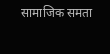सामाजिक समता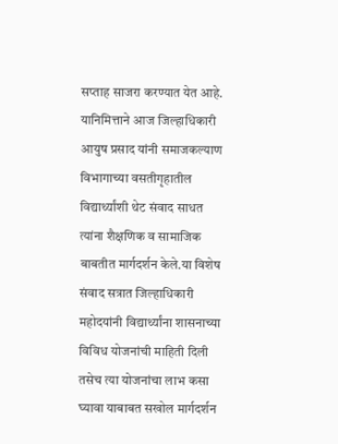सप्ताह साजरा करण्यात येत आहे. यानिमित्ताने आज जिल्हाधिकारी आयुष प्रसाद यांनी समाजकल्याण विभागाच्या वसतीगृहातील विद्यार्थ्यांशी थेट संवाद साधत त्यांना शैक्षणिक व सामाजिक बाबतीत मार्गदर्शन केले.या विशेष संवाद सत्रात जिल्हाधिकारी महोदयांनी विद्यार्थ्यांना शासनाच्या विविध योजनांची माहिती दिली तसेच त्या योजनांचा लाभ कसा घ्यावा याबाबत सखोल मार्गदर्शन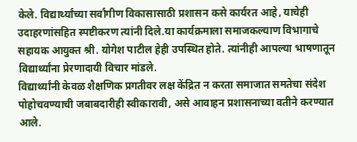केले. विद्यार्थ्यांच्या सर्वांगीण विकासासाठी प्रशासन कसे कार्यरत आहे, याचेही उदाहरणांसहित स्पष्टीकरण त्यांनी दिले.या कार्यक्रमाला समाजकल्याण विभागाचे सहायक आयुक्त श्री. योगेश पाटील हेही उपस्थित होते. त्यांनीही आपल्या भाषणातून विद्यार्थ्यांना प्रेरणादायी विचार मांडले.
विद्यार्थ्यांनी केवळ शैक्षणिक प्रगतीवर लक्ष केंद्रित न करता समाजात समतेचा संदेश पोहोचवण्याची जबाबदारीही स्वीकारावी, असे आवाहन प्रशासनाच्या वतीने करण्यात आले.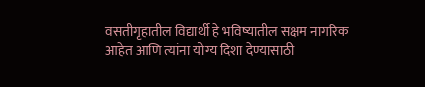वसतीगृहातील विद्यार्थी हे भविष्यातील सक्षम नागरिक आहेत आणि त्यांना योग्य दिशा देण्यासाठी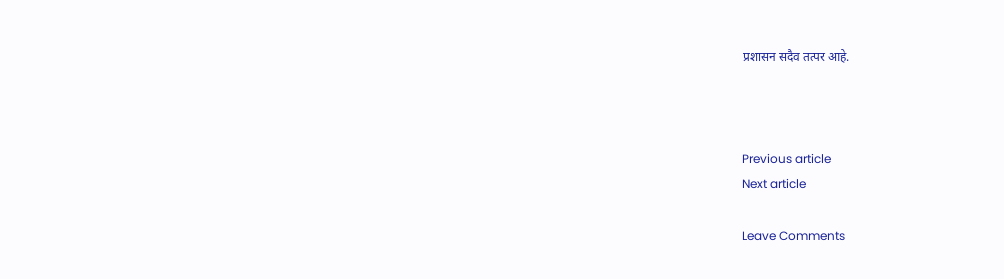प्रशासन सदैव तत्पर आहे.



Previous article
Next article

Leave Comments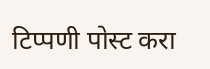टिप्पणी पोस्ट करा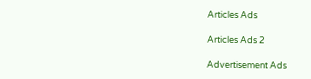Articles Ads

Articles Ads 2

Advertisement Ads